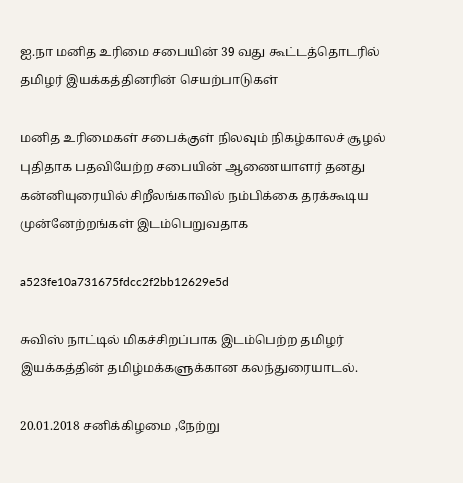ஐ.நா மனித உரிமை சபையின் 39 வது கூட்டத்தொடரில் தமிழர் இயக்கத்தினரின் செயற்பாடுகள்

மனித உரிமைகள் சபைக்குள் நிலவும் நிகழ்காலச் சூழல்  புதிதாக பதவியேற்ற சபையின் ஆணையாளர் தனது கன்னியுரையில் சிறீலங்காவில் நம்பிக்கை தரக்கூடிய முன்னேற்றங்கள் இடம்பெறுவதாக

a523fe10a731675fdcc2f2bb12629e5d

சுவிஸ் நாட்டில் மிகச்சிறப்பாக இடம்பெற்ற தமிழர் இயக்கத்தின் தமிழ்மக்களுக்கான கலந்துரையாடல்.

20.01.2018 சனிக்கிழமை ,நேற்று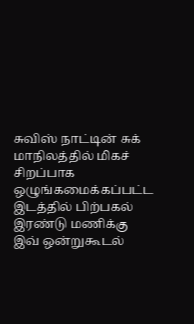சுவிஸ் நாட்டின் சுக் மாநிலத்தில் மிகச் சிறப்பாக ஒழுங்கமைக்கப்பட்ட இடத்தில் பிற்பகல் இரண்டு மணிக்கு இவ் ஒன்றுகூடல்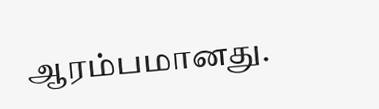ஆரம்பமானது.